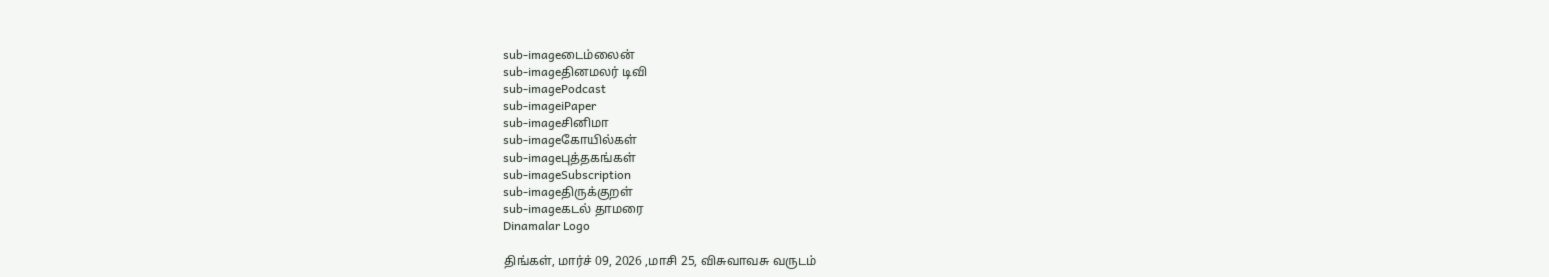sub-imageடைம்லைன்
sub-imageதினமலர் டிவி
sub-imagePodcast
sub-imageiPaper
sub-imageசினிமா
sub-imageகோயில்கள்
sub-imageபுத்தகங்கள்
sub-imageSubscription
sub-imageதிருக்குறள்
sub-imageகடல் தாமரை
Dinamalar Logo

திங்கள், மார்ச் 09, 2026 ,மாசி 25, விசுவாவசு வருடம்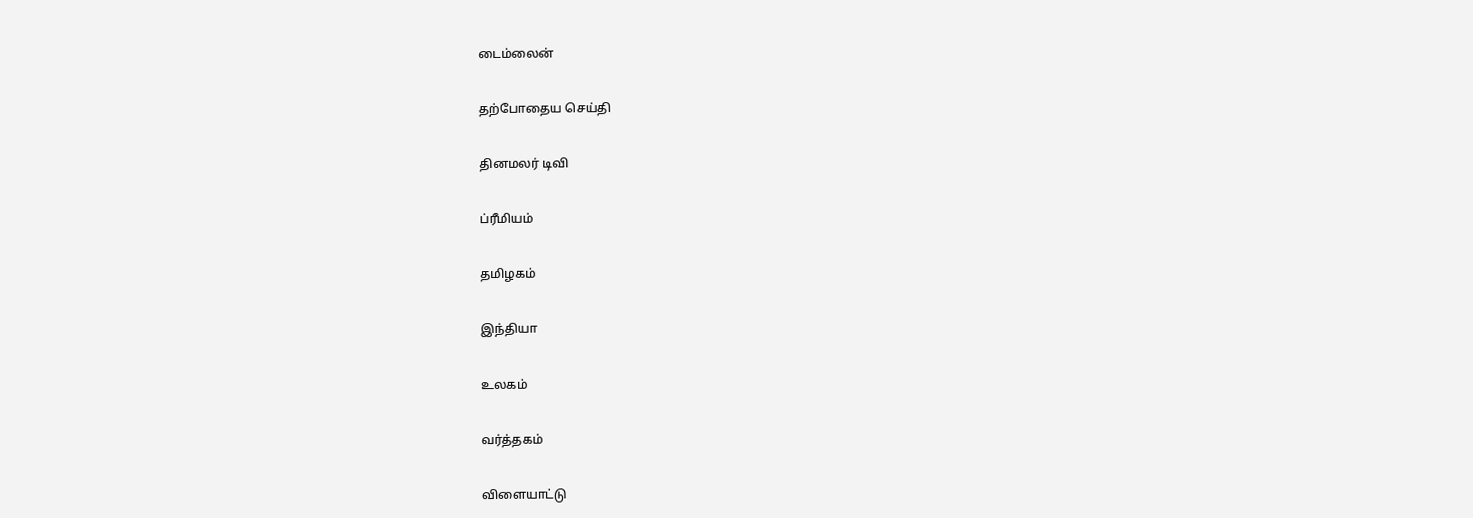டைம்லைன்


தற்போதைய செய்தி


தினமலர் டிவி


ப்ரீமியம்


தமிழகம்


இந்தியா


உலகம்


வர்த்தகம்


விளையாட்டு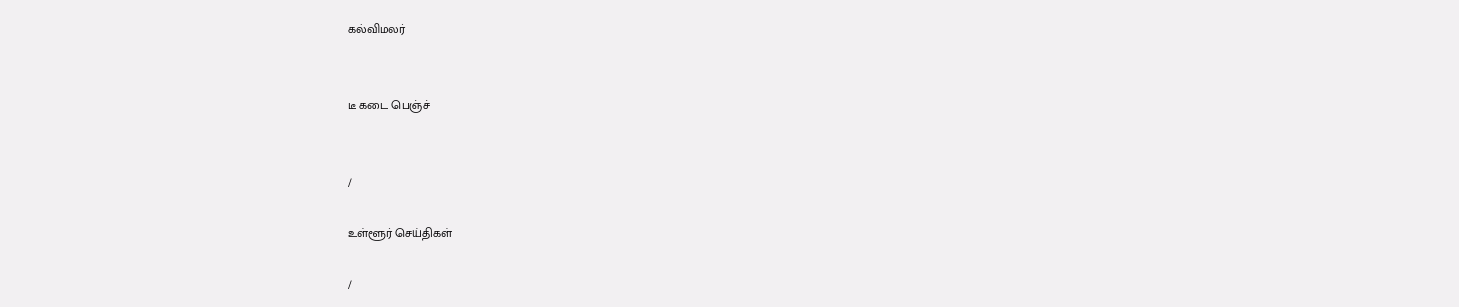கல்விமலர்


டீ கடை பெஞ்ச்


/

உள்ளூர் செய்திகள்

/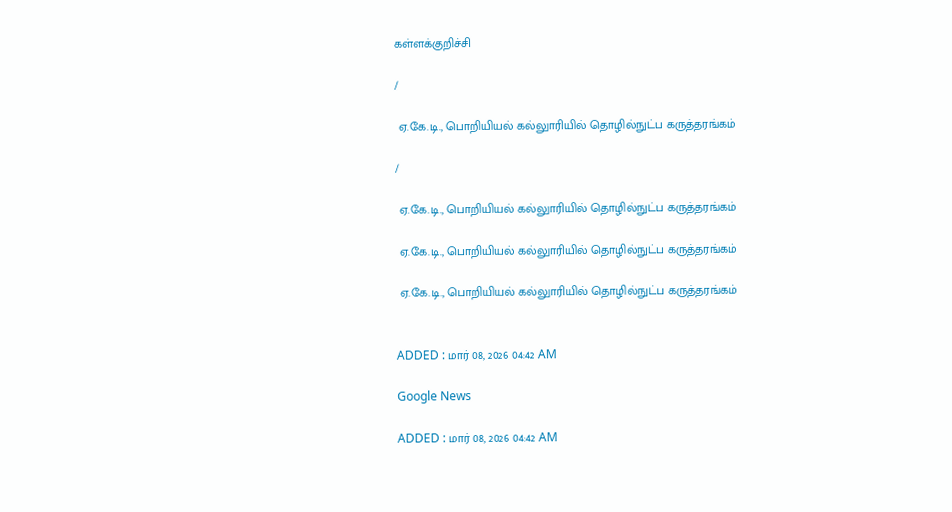கள்ளக்குறிச்சி

/

 ஏ.கே.டி., பொறியியல் கல்லுாரியில் தொழில்நுட்ப கருத்தரங்கம்

/

 ஏ.கே.டி., பொறியியல் கல்லுாரியில் தொழில்நுட்ப கருத்தரங்கம்

 ஏ.கே.டி., பொறியியல் கல்லுாரியில் தொழில்நுட்ப கருத்தரங்கம்

 ஏ.கே.டி., பொறியியல் கல்லுாரியில் தொழில்நுட்ப கருத்தரங்கம்


ADDED : மார் 08, 2026 04:42 AM

Google News

ADDED : மார் 08, 2026 04:42 AM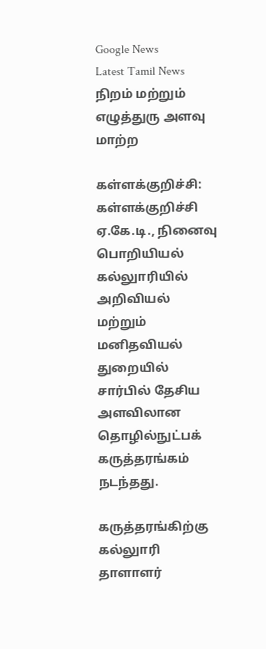Google News
Latest Tamil News
நிறம் மற்றும் எழுத்துரு அளவு மாற்ற

கள்ளக்குறிச்சி: கள்ளக்குறிச்சி ஏ.கே.டி., நினைவு பொறியியல் கல்லுாரியில் அறிவியல் மற்றும் மனிதவியல் துறையில் சார்பில் தேசிய அளவிலான தொழில்நுட்பக் கருத்தரங்கம் நடந்தது.

கருத்தரங்கிற்கு கல்லுாரி தாளாளர்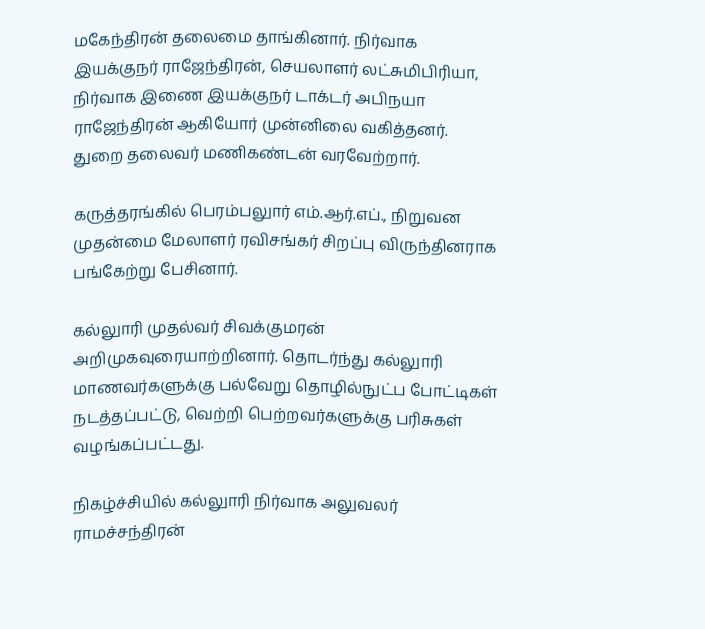மகேந்திரன் தலைமை தாங்கினார். நிர்வாக இயக்குநர் ராஜேந்திரன், செயலாளர் லட்சுமிபிரியா, நிர்வாக இணை இயக்குநர் டாக்டர் அபிநயா ராஜேந்திரன் ஆகியோர் முன்னிலை வகித்தனர். துறை தலைவர் மணிகண்டன் வரவேற்றார்.

கருத்தரங்கில் பெரம்பலுார் எம்.ஆர்.எப்., நிறுவன முதன்மை மேலாளர் ரவிசங்கர் சிறப்பு விருந்தினராக பங்கேற்று பேசினார்.

கல்லுாரி முதல்வர் சிவக்குமரன் அறிமுகவுரையாற்றினார். தொடர்ந்து கல்லுாரி மாணவர்களுக்கு பல்வேறு தொழில்நுட்ப போட்டிகள் நடத்தப்பட்டு, வெற்றி பெற்றவர்களுக்கு பரிசுகள் வழங்கப்பட்டது.

நிகழ்ச்சியில் கல்லுாரி நிர்வாக அலுவலர் ராமச்சந்திரன்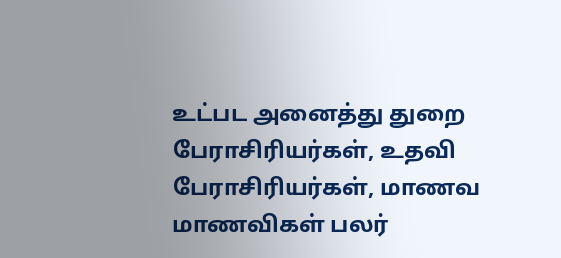உட்பட அனைத்து துறை பேராசிரியர்கள், உதவி பேராசிரியர்கள், மாணவ மாணவிகள் பலர்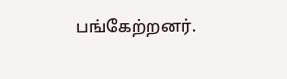பங்கேற்றனர்.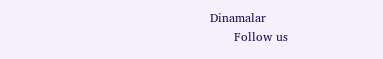Dinamalar
      Follow us